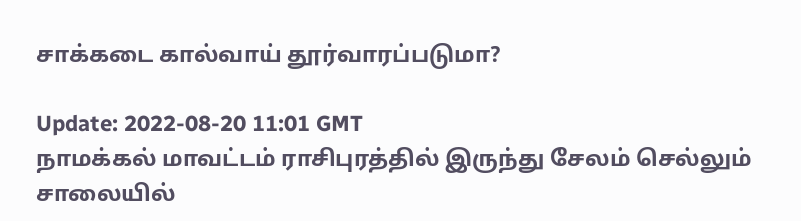சாக்கடை கால்வாய் தூர்வாரப்படுமா?

Update: 2022-08-20 11:01 GMT
நாமக்கல் மாவட்டம் ராசிபுரத்தில் இருந்து சேலம் செல்லும் சாலையில்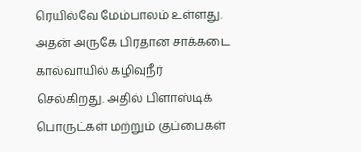ரெயில்வே மேம்பாலம் உள்ளது. அதன் அருகே பிரதான சாக்கடை கால்வாயில் கழிவுநீர் செல்கிறது. அதில் பிளாஸ்டிக் பொருட்கள் மற்றும் குப்பைகள்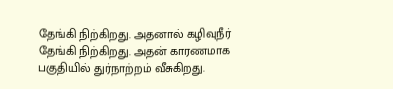தேங்கி நிற்கிறது. அதனால் கழிவுநீர் தேங்கி நிற்கிறது. அதன் காரணமாக பகுதியில் துர்நாற்றம் வீசுகிறது.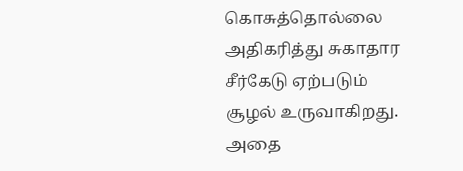கொசுத்தொல்லை அதிகரித்து சுகாதார சீர்கேடு ஏற்படும் சூழல் உருவாகிறது. அதை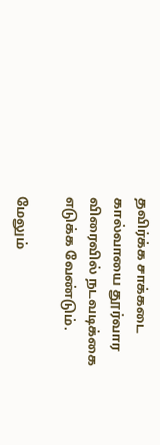தவிர்க்க சாக்கடை கால்வாயை தூர்வார விரைவில் நடவடிக்கை எடுக்க வேண்டும்.

மேலும்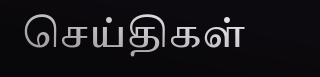செய்திகள்